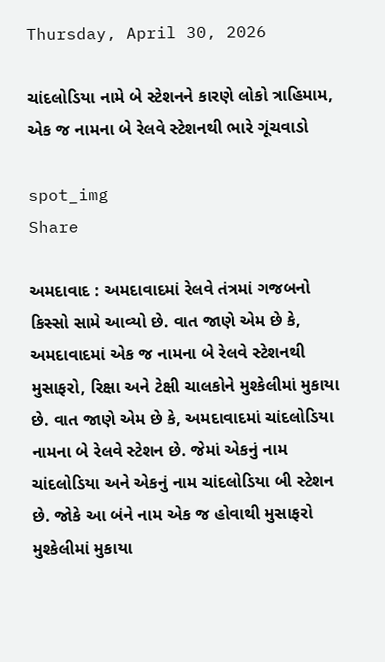Thursday, April 30, 2026

ચાંદલોડિયા નામે બે સ્ટેશનને કારણે લોકો ત્રાહિમામ, એક જ નામના બે રેલવે સ્ટેશનથી ભારે ગૂંચવાડો

spot_img
Share

અમદાવાદ : અમદાવાદમાં રેલવે તંત્રમાં ગજબનો કિસ્સો સામે આવ્યો છે. વાત જાણે એમ છે કે, અમદાવાદમાં એક જ નામના બે રેલવે સ્ટેશનથી મુસાફરો, રિક્ષા અને ટેક્ષી ચાલકોને મુશ્કેલીમાં મુકાયા છે. વાત જાણે એમ છે કે, અમદાવાદમાં ચાંદલોડિયા નામના બે રેલવે સ્ટેશન છે. જેમાં એકનું નામ ચાંદલોડિયા અને એકનું નામ ચાંદલોડિયા બી સ્ટેશન છે. જોકે આ બંને નામ એક જ હોવાથી મુસાફરો મુશ્કેલીમાં મુકાયા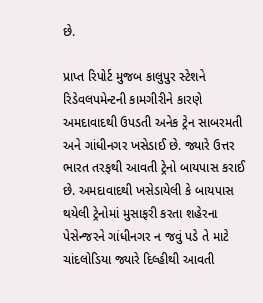છે.

પ્રાપ્ત રિપોર્ટ મુજબ કાલુપુર સ્ટેશને રિડેવલપમેન્ટની કામગીરીને કારણે અમદાવાદથી ઉપડતી અનેક ટ્રેન સાબરમતી અને ગાંધીનગર ખસેડાઈ છે. જ્યારે ઉત્તર ભારત તરફથી આવતી ટ્રેનો બાયપાસ કરાઈ છે. અમદાવાદથી ખસેડાયેલી કે બાયપાસ થયેલી ટ્રેનોમાં મુસાફરી કરતા શહેરના પેસેન્જરને ગાંધીનગર ન જવું પડે તે માટે ચાંદલોડિયા જ્યારે દિલ્હીથી આવતી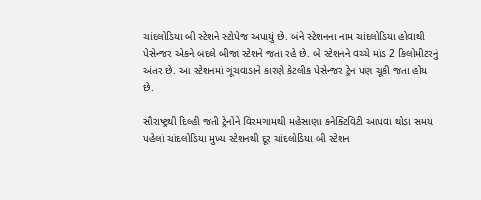ચાંદલોડિયા બી સ્ટેશને સ્ટોપેજ અપાયું છે. બંને સ્ટેશનના નામ ચાંદલોડિયા હોવાથી પેસેન્જર એકને બદલે બીજા સ્ટેશને જતા રહે છે. બે સ્ટેશનને વચ્ચે માંડ 2 કિલોમીટરનું અંતર છે. આ સ્ટેશનમાં ગૂંચવાડાને કારણે કેટલીક પેસેન્જર ટ્રેન પણ ચૂકી જતા હોય છે.

સૌરાષ્ટ્રથી દિલ્હી જતી ટ્રેનોને વિરમગામથી મહેસાણા કનેક્ટિવિટી આપવા થોડા સમય પહેલાં ચાંદલોડિયા મુખ્ય સ્ટેશનથી દૂર ચાંદલોડિયા બી સ્ટેશન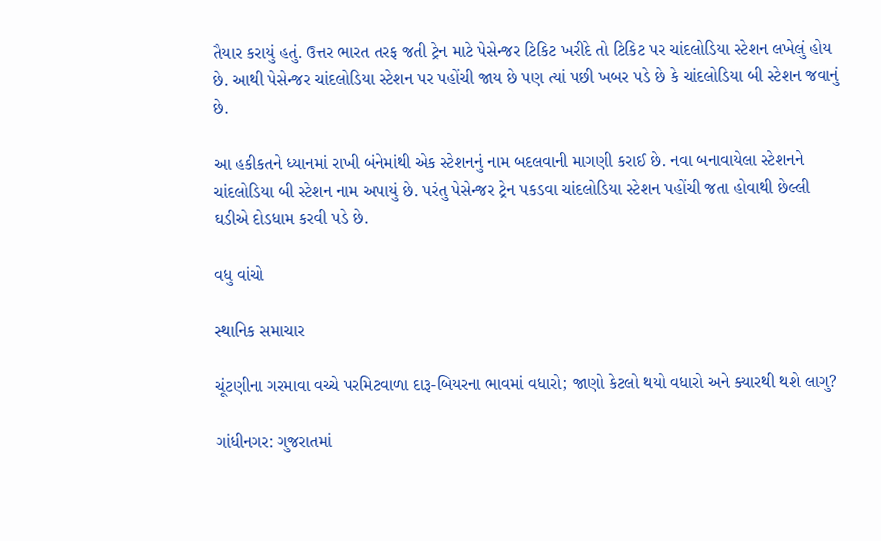તૈયાર કરાયું હતું. ઉત્તર ભારત તરફ જતી ટ્રેન માટે પેસેન્જર ટિકિટ ખરીદે તો ટિકિટ પર ચાંદલોડિયા સ્ટેશન લખેલું હોય છે. આથી પેસેન્જર ચાંદલોડિયા સ્ટેશન પર પહોંચી જાય છે પણ ત્યાં પછી ખબર પડે છે કે ચાંદલોડિયા બી સ્ટેશન જવાનું છે.

આ હકીકતને ધ્યાનમાં રાખી બંનેમાંથી એક સ્ટેશનનું નામ બદલવાની માગણી કરાઈ છે. નવા બનાવાયેલા સ્ટેશનને ચાંદલોડિયા બી સ્ટેશન નામ અપાયું છે. પરંતુ પેસેન્જર ટ્રેન પકડવા ચાંદલોડિયા સ્ટેશન પહોંચી જતા હોવાથી છેલ્લી ઘડીએ દોડધામ કરવી પડે છે.

વધુ વાંચો

સ્થાનિક સમાચાર

ચૂંટણીના ગરમાવા વચ્ચે પરમિટવાળા દારૂ-બિયરના ભાવમાં વધારો; જાણો કેટલો થયો વધારો અને ક્યારથી થશે લાગુ?

ગાંધીનગર: ગુજરાતમાં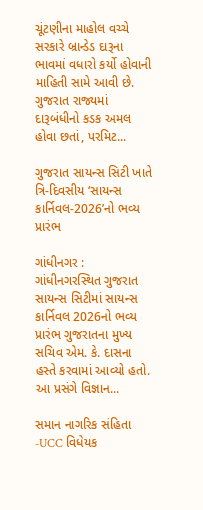ચૂંટણીના માહોલ વચ્ચે સરકારે બ્રાન્ડેડ દારૂના ભાવમાં વધારો કર્યો હોવાની માહિતી સામે આવી છે. ગુજરાત રાજ્યમાં દારૂબંધીનો કડક અમલ હોવા છતાં, પરમિટ...

ગુજરાત સાયન્સ સિટી ખાતે ત્રિ-દિવસીય ‘સાયન્સ કાર્નિવલ-2026’નો ભવ્ય પ્રારંભ

ગાંધીનગર : ગાંધીનગરસ્થિત ગુજરાત સાયન્સ સિટીમાં સાયન્સ કાર્નિવલ 2026નો ભવ્ય પ્રારંભ ગુજરાતના મુખ્ય સચિવ એમ. કે. દાસના હસ્તે કરવામાં આવ્યો હતો. આ પ્રસંગે વિજ્ઞાન...

સમાન નાગરિક સંહિતા -UCC વિધેયક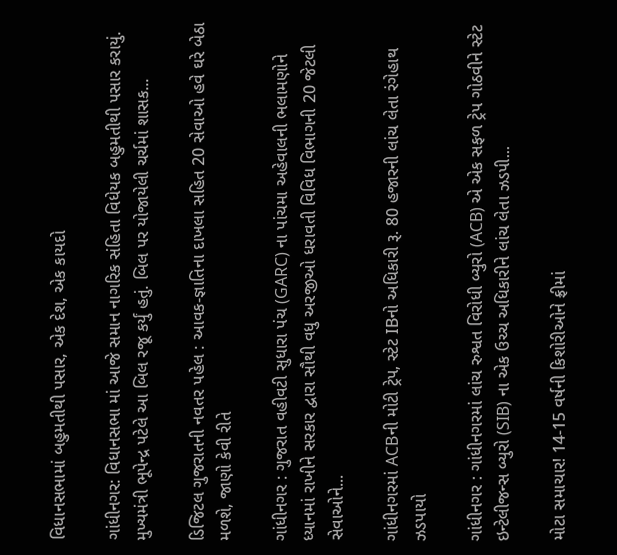વિધાનસભામાં બહુમતીથી પસાર, એક દેશ, એક કાયદો

ગાંધીનગર: વિધાનસભા માં આજે સમાન નાગરિક સંહિતા વિધેયક બહુમતીથી પસાર કરાયું. મુખ્યમંત્રી ભૂપેન્દ્ર પટેલે આ બિલ રજૂ કર્યું હતું. બિલ પર યોજાયેલી ચર્ચમાં શાસક...

ડિજિટલ ગુજરાતની નવતર પહેલ : આવક-જ્ઞાતિના દાખલા સહિત 20 સેવાઓ હવે ઘરે બેઠા મળશે, જાણો કેવી રીતે

ગાંધીનગર : ગુજરાત વહીવટી સુધારા પંચ (GARC) ના પાંચમા અહેવાલની ભલામણોને ધ્યાનમાં રાખીને સરકાર દ્વારા સૌથી વધુ અરજીઓ ધરાવતી વિવિધ વિભાગની 20 જેટલી સેવાઓને...

ગાંધીનગરમાં ACBની મોટી ટ્રેપ, સ્ટેટ IBનો અધિકારી રૂ. 80 હજારની લાંચ લેતા રંગેહાથ ઝડપાયો

ગાંધીનગર : ગાંધીનગરમાં લાંચ રુશ્વત વિરોધી બ્યુરો (ACB) એ એક સફળ ટ્રેપ ગોઠવીને સ્ટેટ ઇન્ટેલીજન્સ બ્યુરો (SIB) ના એક ઉચ્ચ અધિકારીને લાંચ લેતા ઝડપી...

મોટા સમાચાર! 14-15 વર્ષની કિશોરીઓને ફ્રીમાં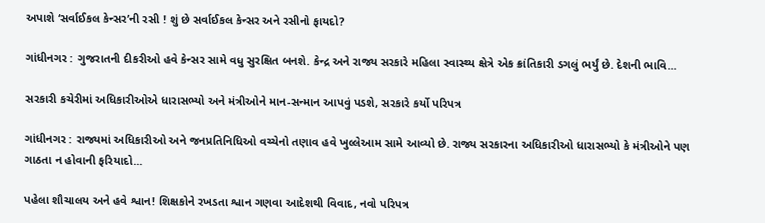અપાશે ‘સર્વાઈકલ કેન્સર’ની રસી ! શું છે સર્વાઈકલ કેન્સર અને રસીનો ફાયદો?

ગાંધીનગર : ગુજરાતની દીકરીઓ હવે કેન્સર સામે વધુ સુરક્ષિત બનશે. કેન્દ્ર અને રાજ્ય સરકારે મહિલા સ્વાસ્થ્ય ક્ષેત્રે એક ક્રાંતિકારી ડગલું ભર્યું છે. દેશની ભાવિ...

સરકારી કચેરીમાં અધિકારીઓએ ધારાસભ્યો અને મંત્રીઓને માન-સન્માન આપવું પડશે, સરકારે કર્યો પરિપત્ર

ગાંધીનગર : રાજ્યમાં અધિકારીઓ અને જનપ્રતિનિધિઓ વચ્ચેનો તણાવ હવે ખુલ્લેઆમ સામે આવ્યો છે. રાજ્ય સરકારના અધિકારીઓ ધારાસભ્યો કે મંત્રીઓને પણ ગાઠતા ન હોવાની ફરિયાદો...

પહેલા શૌચાલય અને હવે શ્વાન! શિક્ષકોને રખડતા શ્વાન ગણવા આદેશથી વિવાદ, નવો પરિપત્ર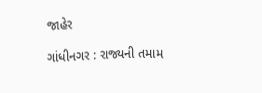જાહેર

ગાંધીનગર : રાજ્યની તમામ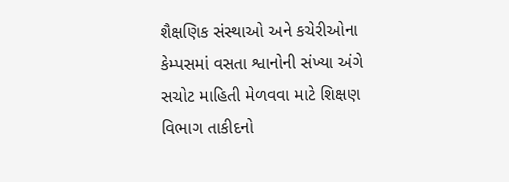શૈક્ષણિક સંસ્થાઓ અને કચેરીઓના કેમ્પસમાં વસતા શ્વાનોની સંખ્યા અંગે સચોટ માહિતી મેળવવા માટે શિક્ષણ વિભાગ તાકીદનો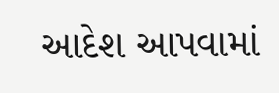આદેશ આપવામાં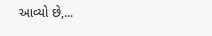આવ્યો છે,...